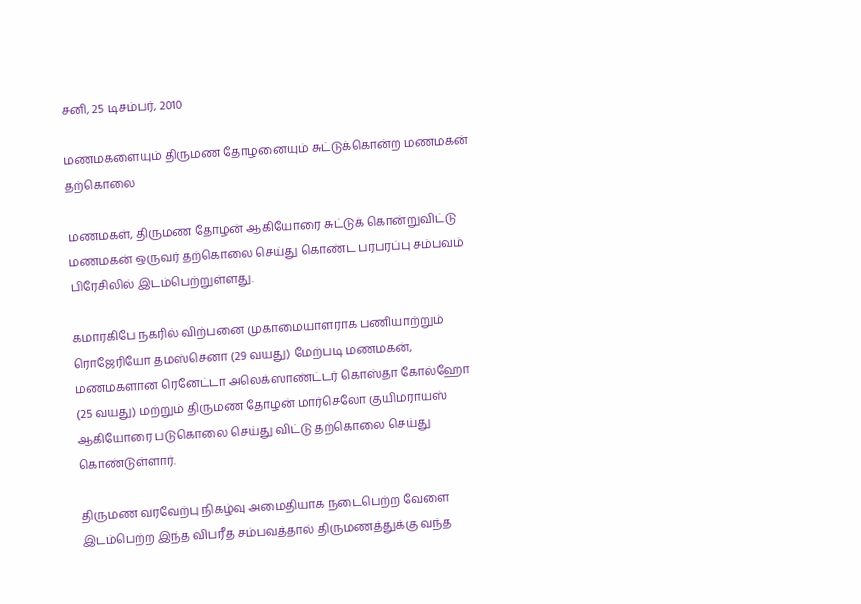சனி, 25 டிசம்பர், 2010

மணமகளையும் திருமண தோழனையும் சுட்டுக்கொன்ற மணமகன் தற்கொலை

மணமகள், திருமண தோழன் ஆகியோரை சுட்டுக் கொன்றுவிட்டு மணமகன் ஒருவர் தற்கொலை செய்து கொண்ட பரபரப்பு சம்பவம் பிரேசிலில் இடம்பெற்றுள்ளது.

கமாரகிபே நகரில் விற்பனை முகாமையாளராக பணியாற்றும் ரொஜேரியோ தமஸ்செனா (29 வயது) மேற்படி மணமகன், மணமகளான ரெனேட்டா அலெக்ஸாண்ட்டர் கொஸ்தா கோல்ஹோ (25 வயது) மற்றும் திருமண தோழன் மார்செலோ குயிமராயஸ் ஆகியோரை படுகொலை செய்து விட்டு தற்கொலை செய்து கொண்டுள்ளார்.

திருமண வரவேற்பு நிகழ்வு அமைதியாக நடைபெற்ற வேளை இடம்பெற்ற இந்த விபரீத சம்பவத்தால் திருமணத்துக்கு வந்த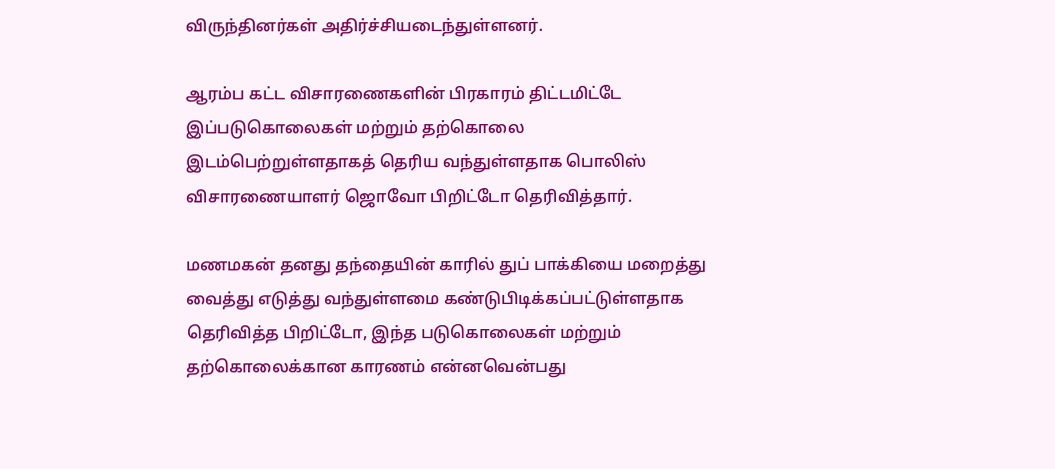விருந்தினர்கள் அதிர்ச்சியடைந்துள்ளனர்.

ஆரம்ப கட்ட விசாரணைகளின் பிரகாரம் திட்டமிட்டே இப்படுகொலைகள் மற்றும் தற்கொலை இடம்பெற்றுள்ளதாகத் தெரிய வந்துள்ளதாக பொலிஸ் விசாரணையாளர் ஜொவோ பிறிட்டோ தெரிவித்தார்.

மணமகன் தனது தந்தையின் காரில் துப் பாக்கியை மறைத்து வைத்து எடுத்து வந்துள்ளமை கண்டுபிடிக்கப்பட்டுள்ளதாக தெரிவித்த பிறிட்டோ, இந்த படுகொலைகள் மற்றும் தற்கொலைக்கான காரணம் என்னவென்பது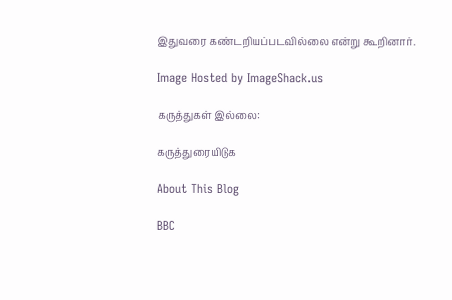இதுவரை கண்டறியப்படவில்லை என்று கூறினார்.

Image Hosted by ImageShack.us

கருத்துகள் இல்லை:

கருத்துரையிடுக

About This Blog

BBC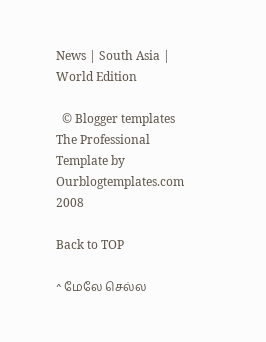News | South Asia | World Edition

  © Blogger templates The Professional Template by Ourblogtemplates.com 2008

Back to TOP

^ மேலே செல்ல